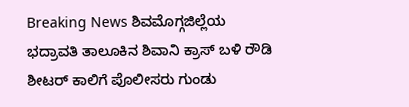Breaking News ಶಿವಮೊಗ್ಗಜಿಲ್ಲೆಯ ಭದ್ರಾವತಿ ತಾಲೂಕಿನ ಶಿವಾನಿ ಕ್ರಾಸ್ ಬಳಿ ರೌಡಿ ಶೀಟರ್ ಕಾಲಿಗೆ ಪೊಲೀಸರು ಗುಂಡು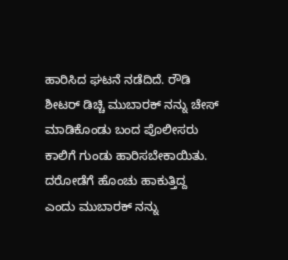ಹಾರಿಸಿದ ಘಟನೆ ನಡೆದಿದೆ. ರೌಡಿ ಶೀಟರ್ ಡಿಚ್ಚಿ ಮುಬಾರಕ್ ನನ್ನು ಚೇಸ್ ಮಾಡಿಕೊಂಡು ಬಂದ ಪೊಲೀಸರು ಕಾಲಿಗೆ ಗುಂಡು ಹಾರಿಸಬೇಕಾಯಿತು. ದರೋಡೆಗೆ ಹೊಂಚು ಹಾಕುತ್ತಿದ್ದ ಎಂದು ಮುಬಾರಕ್ ನನ್ನು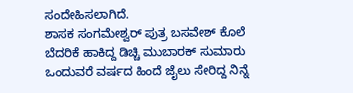ಸಂದೇಹಿಸಲಾಗಿದೆ.
ಶಾಸಕ ಸಂಗಮೇಶ್ವರ್ ಪುತ್ರ ಬಸವೇಶ್ ಕೊಲೆ ಬೆದರಿಕೆ ಹಾಕಿದ್ದ ಡಿಚ್ಚಿ ಮುಬಾರಕ್ ಸುಮಾರು ಒಂದುವರೆ ವರ್ಷದ ಹಿಂದೆ ಜೈಲು ಸೇರಿದ್ದ ನಿನ್ನೆ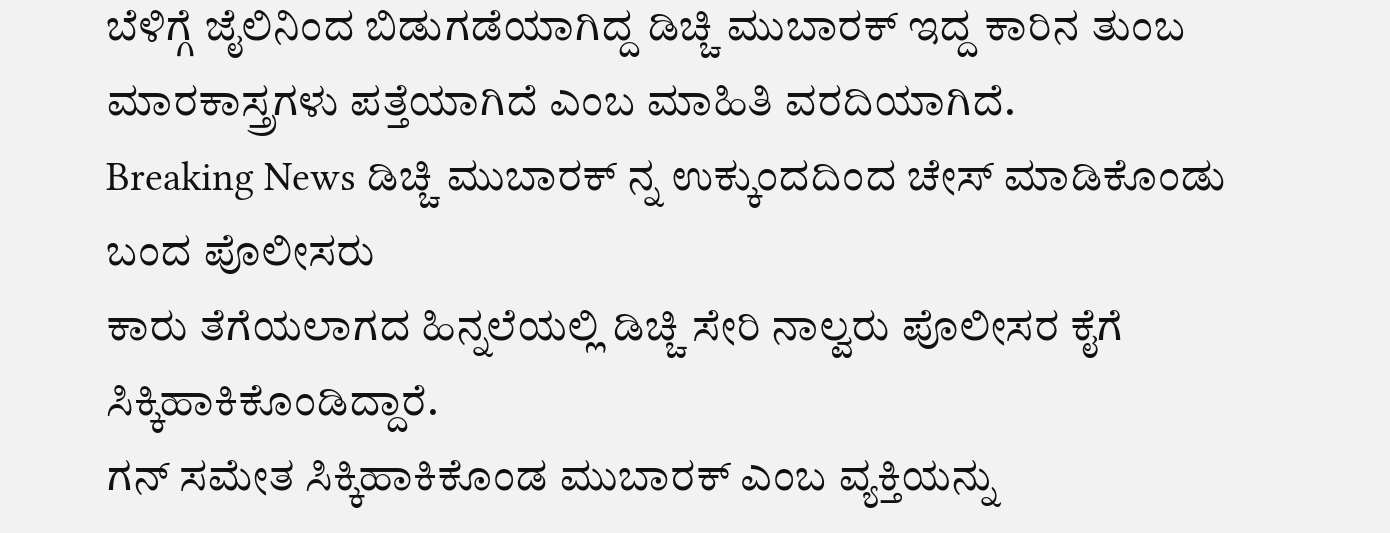ಬೆಳಿಗ್ಗೆ ಜೈಲಿನಿಂದ ಬಿಡುಗಡೆಯಾಗಿದ್ದ ಡಿಚ್ಚಿ ಮುಬಾರಕ್ ಇದ್ದ ಕಾರಿನ ತುಂಬ ಮಾರಕಾಸ್ತ್ರಗಳು ಪತ್ತೆಯಾಗಿದೆ ಎಂಬ ಮಾಹಿತಿ ವರದಿಯಾಗಿದೆ.
Breaking News ಡಿಚ್ಚಿ ಮುಬಾರಕ್ ನ್ನ ಉಕ್ಕುಂದದಿಂದ ಚೇಸ್ ಮಾಡಿಕೊಂಡು ಬಂದ ಪೊಲೀಸರು
ಕಾರು ತೆಗೆಯಲಾಗದ ಹಿನ್ನಲೆಯಲ್ಲಿ ಡಿಚ್ಚಿ ಸೇರಿ ನಾಲ್ವರು ಪೊಲೀಸರ ಕೈಗೆ ಸಿಕ್ಕಿಹಾಕಿಕೊಂಡಿದ್ದಾರೆ.
ಗನ್ ಸಮೇತ ಸಿಕ್ಕಿಹಾಕಿಕೊಂಡ ಮುಬಾರಕ್ ಎಂಬ ವ್ಯಕ್ತಿಯನ್ನು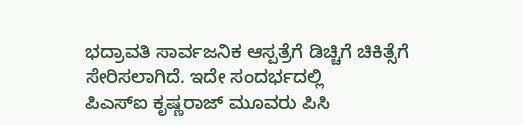ಭದ್ರಾವತಿ ಸಾರ್ವಜನಿಕ ಆಸ್ಪತ್ರೆಗೆ ಡಿಚ್ಚಿಗೆ ಚಿಕಿತ್ಸೆಗೆ ಸೇರಿಸಲಾಗಿದೆ. ಇದೇ ಸಂದರ್ಭದಲ್ಲಿ
ಪಿಎಸ್ಐ ಕೃಷ್ಣರಾಜ್ ಮೂವರು ಪಿಸಿ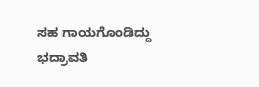ಸಹ ಗಾಯಗೊಂಡಿದ್ದು ಭದ್ರಾವತಿ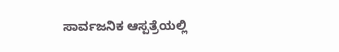ಸಾರ್ವಜನಿಕ ಆಸ್ಪತ್ರೆಯಲ್ಲಿ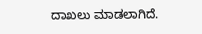ದಾಖಲು ಮಾಡಲಾಗಿದೆ.